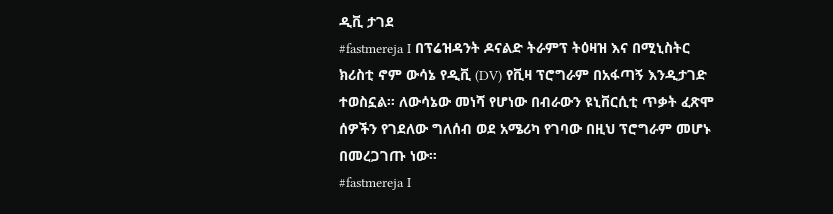ዲቪ ታገደ
#fastmereja I በፕሬዝዳንት ዶናልድ ትራምፕ ትዕዛዝ እና በሚኒስትር ክሪስቲ ኖም ውሳኔ የዲቪ (DV) የቪዛ ፕሮግራም በአፋጣኝ እንዲታገድ ተወስኗል። ለውሳኔው መነሻ የሆነው በብራውን ዩኒቨርሲቲ ጥቃት ፈጽሞ ሰዎችን የገደለው ግለሰብ ወደ አሜሪካ የገባው በዚህ ፕሮግራም መሆኑ በመረጋገጡ ነው።
#fastmereja I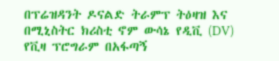በፕሬዝዳንት ዶናልድ ትራምፕ ትዕዛዝ እና በሚኒስትር ክሪስቲ ኖም ውሳኔ የዲቪ (DV) የቪዛ ፕሮግራም በአፋጣኝ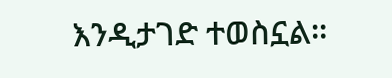እንዲታገድ ተወስኗል።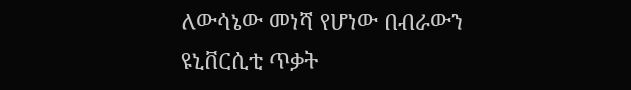ለውሳኔው መነሻ የሆነው በብራውን ዩኒቨርሲቲ ጥቃት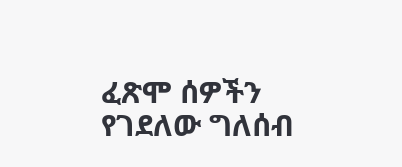ፈጽሞ ሰዎችን የገደለው ግለሰብ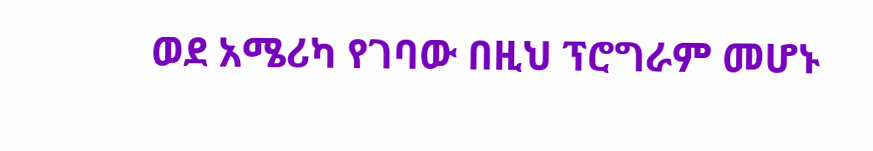ወደ አሜሪካ የገባው በዚህ ፕሮግራም መሆኑ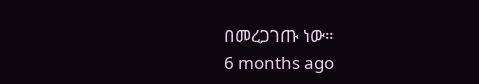በመረጋገጡ ነው።
6 months ago